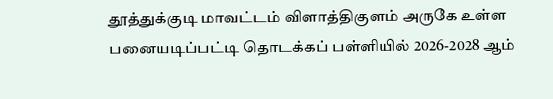தூத்துக்குடி மாவட்டம் விளாத்திகுளம் அருகே உள்ள பனையடிப்பட்டி தொடக்கப் பள்ளியில் 2026-2028 ஆம்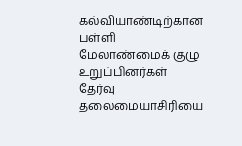கல்வியாண்டிற்கான பள்ளி மேலாண்மைக் குழு உறுப்பினர்கள் தேர்வு தலைமையாசிரியை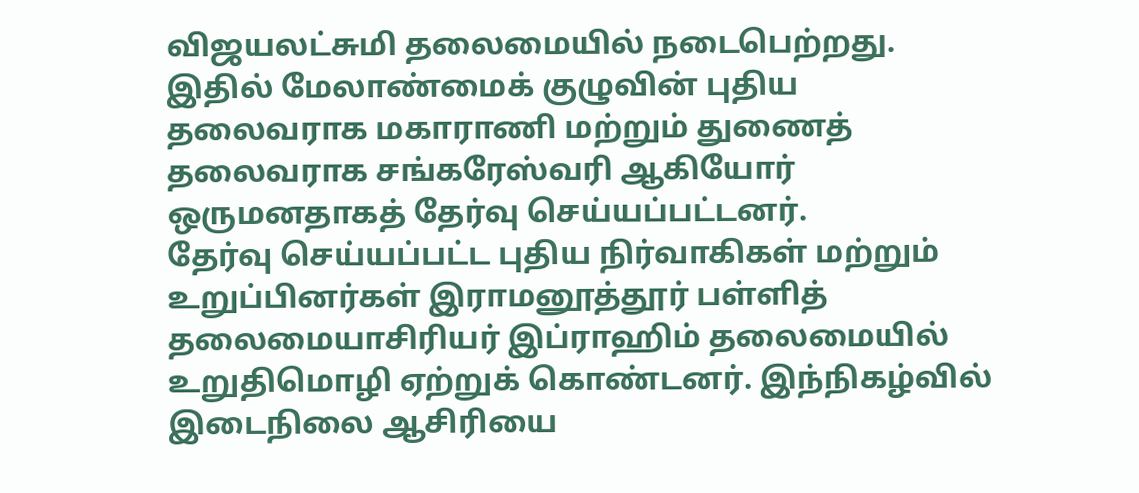விஜயலட்சுமி தலைமையில் நடைபெற்றது.
இதில் மேலாண்மைக் குழுவின் புதிய தலைவராக மகாராணி மற்றும் துணைத் தலைவராக சங்கரேஸ்வரி ஆகியோர் ஒருமனதாகத் தேர்வு செய்யப்பட்டனர்.
தேர்வு செய்யப்பட்ட புதிய நிர்வாகிகள் மற்றும் உறுப்பினர்கள் இராமனூத்தூர் பள்ளித் தலைமையாசிரியர் இப்ராஹிம் தலைமையில் உறுதிமொழி ஏற்றுக் கொண்டனர். இந்நிகழ்வில் இடைநிலை ஆசிரியை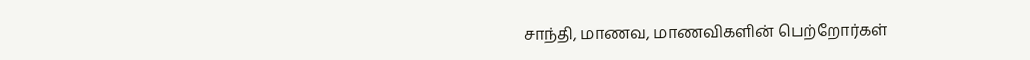சாந்தி, மாணவ, மாணவிகளின் பெற்றோர்கள்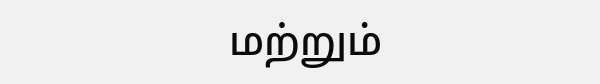மற்றும்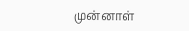முன்னாள்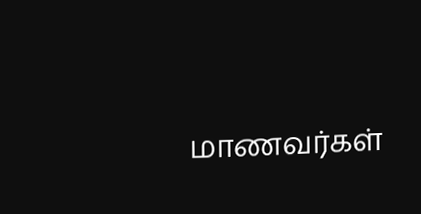மாணவர்கள்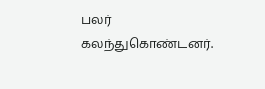பலர் கலந்துகொண்டனர்.